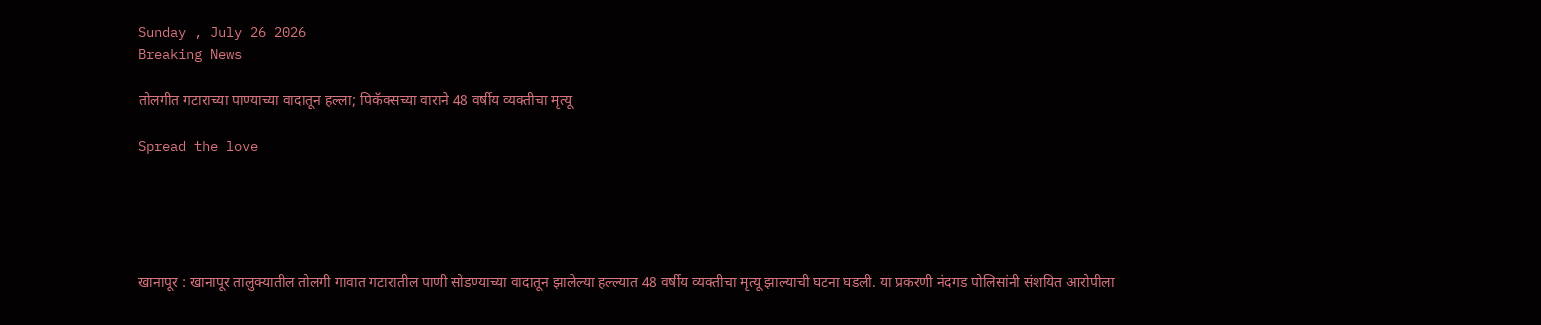Sunday , July 26 2026
Breaking News

तोलगीत गटाराच्या पाण्याच्या वादातून हल्ला; पिकॅक्सच्या वाराने 48 वर्षीय व्यक्तीचा मृत्यू

Spread the love





खानापूर : खानापूर तालुक्यातील तोलगी गावात गटारातील पाणी सोडण्याच्या वादातून झालेल्या हल्ल्यात 48 वर्षीय व्यक्तीचा मृत्यू झाल्याची घटना घडली. या प्रकरणी नंदगड पोलिसांनी संशयित आरोपीला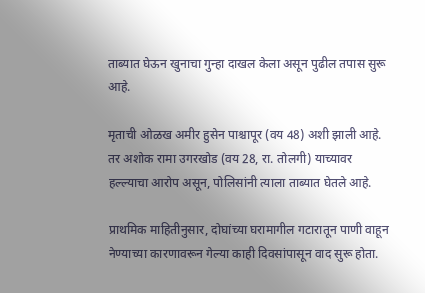ताब्यात घेऊन खुनाचा गुन्हा दाखल केला असून पुढील तपास सुरू आहे.

मृताची ओळख अमीर हुसेन पाश्चापूर (वय 48) अशी झाली आहे. तर अशोक रामा उगरखोड (वय 28, रा. तोलगी) याच्यावर हल्ल्याचा आरोप असून, पोलिसांनी त्याला ताब्यात घेतले आहे.

प्राथमिक माहितीनुसार, दोघांच्या घरामागील गटारातून पाणी वाहून नेण्याच्या कारणावरून गेल्या काही दिवसांपासून वाद सुरू होता.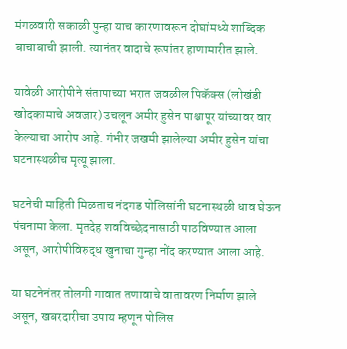मंगळवारी सकाळी पुन्हा याच कारणावरून दोघांमध्ये शाब्दिक बाचाबाची झाली. त्यानंतर वादाचे रूपांतर हाणामारीत झाले.

यावेळी आरोपीने संतापाच्या भरात जवळील पिकॅक्स (लोखंडी खोदकामाचे अवजार) उचलून अमीर हुसेन पाश्चापूर यांच्यावर वार केल्याचा आरोप आहे. गंभीर जखमी झालेल्या अमीर हुसेन यांचा घटनास्थळीच मृत्यू झाला.

घटनेची माहिती मिळताच नंदगड पोलिसांनी घटनास्थळी धाव घेऊन पंचनामा केला. मृतदेह शवविच्छेदनासाठी पाठविण्यात आला असून, आरोपीविरुद्ध खुनाचा गुन्हा नोंद करण्यात आला आहे.

या घटनेनंतर तोलगी गावात तणावाचे वातावरण निर्माण झाले असून, खबरदारीचा उपाय म्हणून पोलिस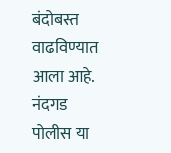बंदोबस्त वाढविण्यात आला आहे. नंदगड पोलीस या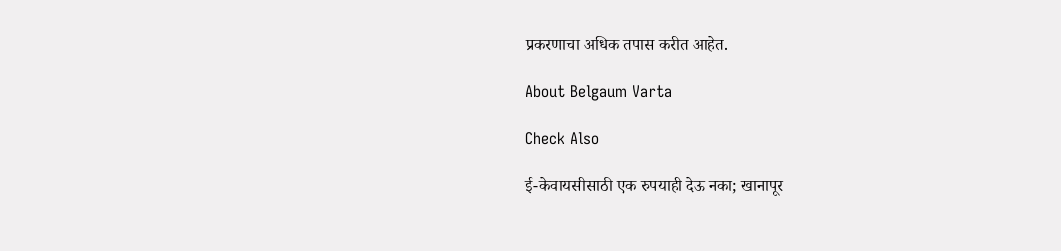प्रकरणाचा अधिक तपास करीत आहेत.

About Belgaum Varta

Check Also

ई-केवायसीसाठी एक रुपयाही देऊ नका; खानापूर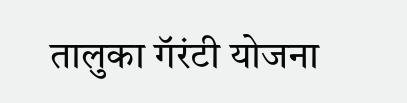तालुका गॅरंटी योजना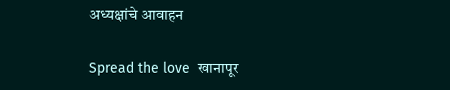अध्यक्षांचे आवाहन

Spread the love  खानापूर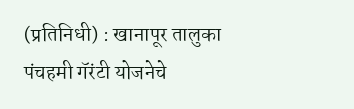(प्रतिनिधी) : खानापूर तालुका पंचहमी गॅरंटी योजनेचे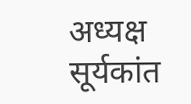अध्यक्ष सूर्यकांत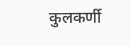कुलकर्णी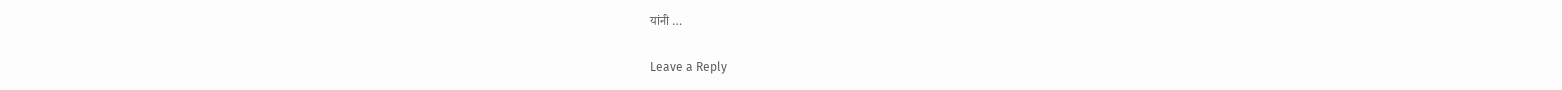यांनी …

Leave a Reply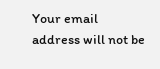Your email address will not be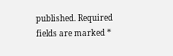published. Required fields are marked *